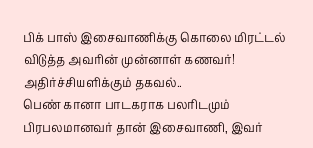பிக் பாஸ் இசைவாணிக்கு கொலை மிரட்டல் விடுத்த அவரின் முன்னாள் கணவர்! அதிர்ச்சியளிக்கும் தகவல்..
பெண் கானா பாடகராக பலரிடமும் பிரபலமானவர் தான் இசைவாணி, இவர்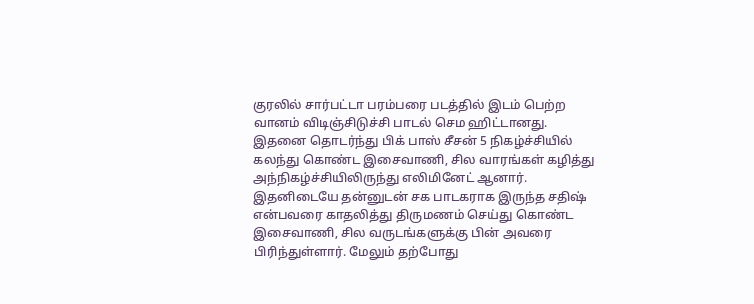குரலில் சார்பட்டா பரம்பரை படத்தில் இடம் பெற்ற வானம் விடிஞ்சிடுச்சி பாடல் செம ஹிட்டானது.
இதனை தொடர்ந்து பிக் பாஸ் சீசன் 5 நிகழ்ச்சியில் கலந்து கொண்ட இசைவாணி, சில வாரங்கள் கழித்து அந்நிகழ்ச்சியிலிருந்து எலிமினேட் ஆனார்.
இதனிடையே தன்னுடன் சக பாடகராக இருந்த சதிஷ் என்பவரை காதலித்து திருமணம் செய்து கொண்ட இசைவாணி, சில வருடங்களுக்கு பின் அவரை பிரிந்துள்ளார். மேலும் தற்போது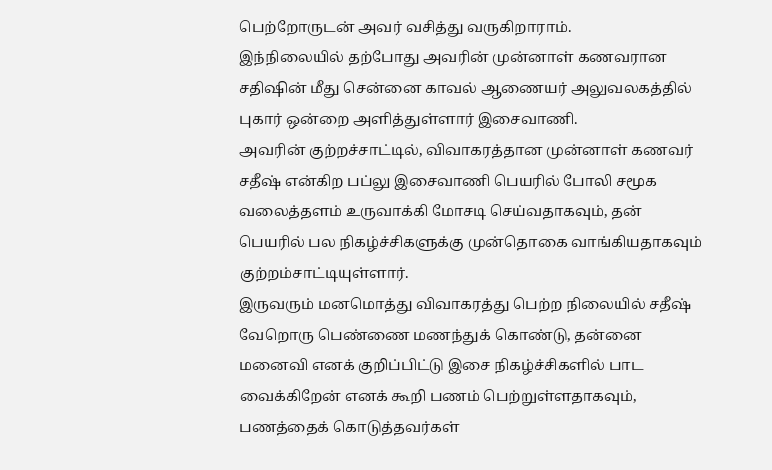பெற்றோருடன் அவர் வசித்து வருகிறாராம்.
இந்நிலையில் தற்போது அவரின் முன்னாள் கணவரான சதிஷின் மீது சென்னை காவல் ஆணையர் அலுவலகத்தில் புகார் ஒன்றை அளித்துள்ளார் இசைவாணி.
அவரின் குற்றச்சாட்டில், விவாகரத்தான முன்னாள் கணவர் சதீஷ் என்கிற பப்லு இசைவாணி பெயரில் போலி சமூக வலைத்தளம் உருவாக்கி மோசடி செய்வதாகவும், தன் பெயரில் பல நிகழ்ச்சிகளுக்கு முன்தொகை வாங்கியதாகவும் குற்றம்சாட்டியுள்ளார்.
இருவரும் மனமொத்து விவாகரத்து பெற்ற நிலையில் சதீஷ் வேறொரு பெண்ணை மணந்துக் கொண்டு, தன்னை மனைவி எனக் குறிப்பிட்டு இசை நிகழ்ச்சிகளில் பாட வைக்கிறேன் எனக் கூறி பணம் பெற்றுள்ளதாகவும், பணத்தைக் கொடுத்தவர்கள்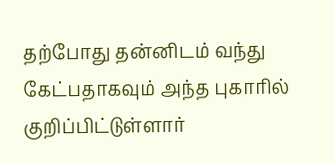தற்போது தன்னிடம் வந்து கேட்பதாகவும் அந்த புகாரில் குறிப்பிட்டுள்ளார்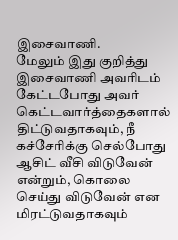இசைவாணி.
மேலும் இது குறித்து இசைவாணி அவரிடம் கேட்டபோது அவர் கெட்டவார்த்தைகளால் திட்டுவதாகவும், நீ கச்சேரிக்கு செல்போது ஆசிட் வீசி விடுவேன் என்றும், கொலை செய்து விடுவேன் என மிரட்டுவதாகவும்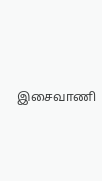இசைவாணி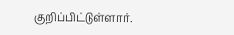குறிப்பிட்டுள்ளார்.